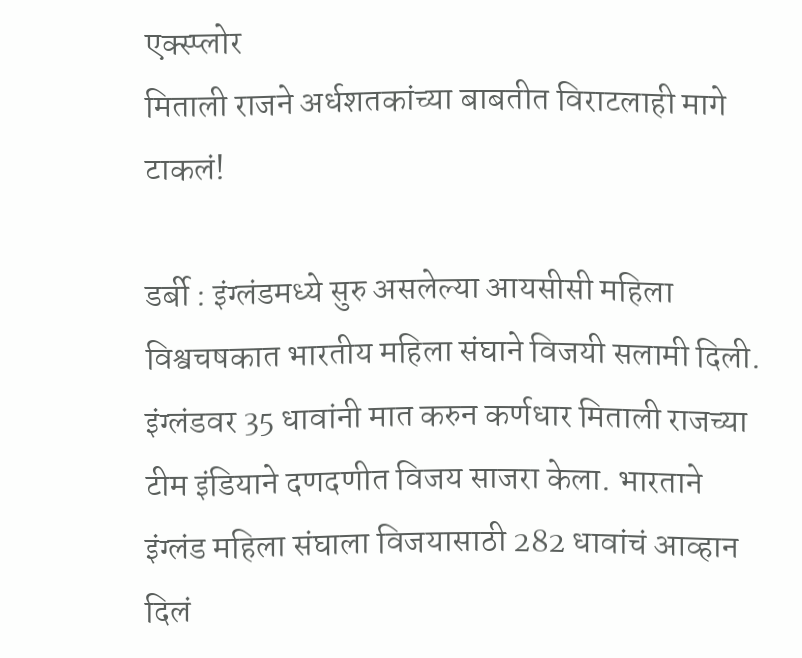एक्स्प्लोर
मिताली राजने अर्धशतकांच्या बाबतीत विराटलाही मागे टाकलं!

डर्बी : इंग्लंडमध्ये सुरु असलेल्या आयसीसी महिला विश्वचषकात भारतीय महिला संघाने विजयी सलामी दिली. इंग्लंडवर 35 धावांनी मात करुन कर्णधार मिताली राजच्या टीम इंडियाने दणदणीत विजय साजरा केला. भारताने इंग्लंड महिला संघाला विजयासाठी 282 धावांचं आव्हान दिलं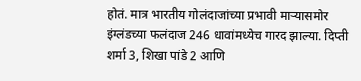होतं. मात्र भारतीय गोलंदाजांच्या प्रभावी माऱ्यासमोर इंग्लंडच्या फलंदाज 246 धावांमध्येच गारद झाल्या. दिप्ती शर्मा 3, शिखा पांडे 2 आणि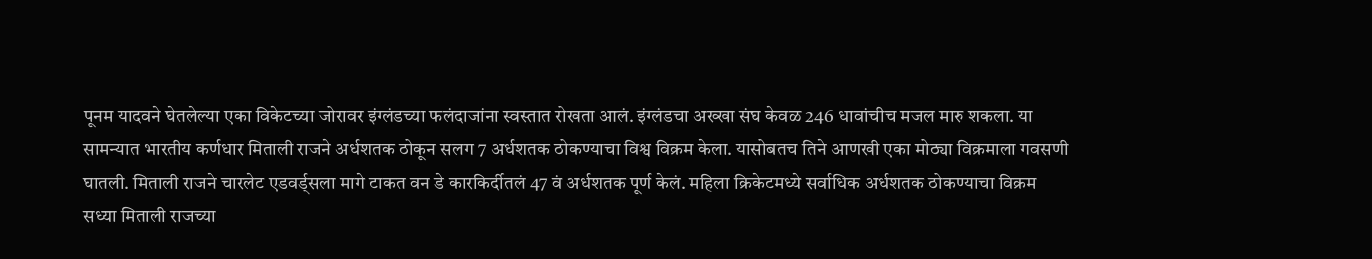पूनम यादवने घेतलेल्या एका विकेटच्या जोरावर इंग्लंडच्या फलंदाजांना स्वस्तात रोखता आलं. इंग्लंडचा अख्खा संघ केवळ 246 धावांचीच मजल मारु शकला. या सामन्यात भारतीय कर्णधार मिताली राजने अर्धशतक ठोकून सलग 7 अर्धशतक ठोकण्याचा विश्व विक्रम केला. यासोबतच तिने आणखी एका मोठ्या विक्रमाला गवसणी घातली. मिताली राजने चारलेट एडवर्ड्सला मागे टाकत वन डे कारकिर्दीतलं 47 वं अर्धशतक पूर्ण केलं. महिला क्रिकेटमध्ये सर्वाधिक अर्धशतक ठोकण्याचा विक्रम सध्या मिताली राजच्या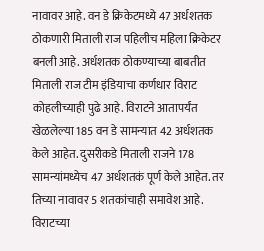नावावर आहे. वन डे क्रिकेटमध्ये 47 अर्धशतक ठोकणारी मिताली राज पहिलीच महिला क्रिकेटर बनली आहे. अर्धशतक ठोकण्याच्या बाबतीत मिताली राज टीम इंडियाचा कर्णधार विराट कोहलीच्याही पुढे आहे. विराटने आतापर्यंत खेळलेल्या 185 वन डे सामन्यात 42 अर्धशतक केले आहेत. दुसरीकडे मिताली राजने 178 सामन्यांमध्येच 47 अर्धशतकं पूर्ण केले आहेत. तर तिच्या नावावर 5 शतकांचाही समावेश आहे. विराटच्या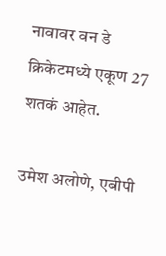नावावर वन डे क्रिकेटमध्ये एकूण 27 शतकं आहेत.

उमेश अलोणे, एबीपी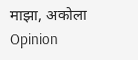माझा, अकोला
Opinion